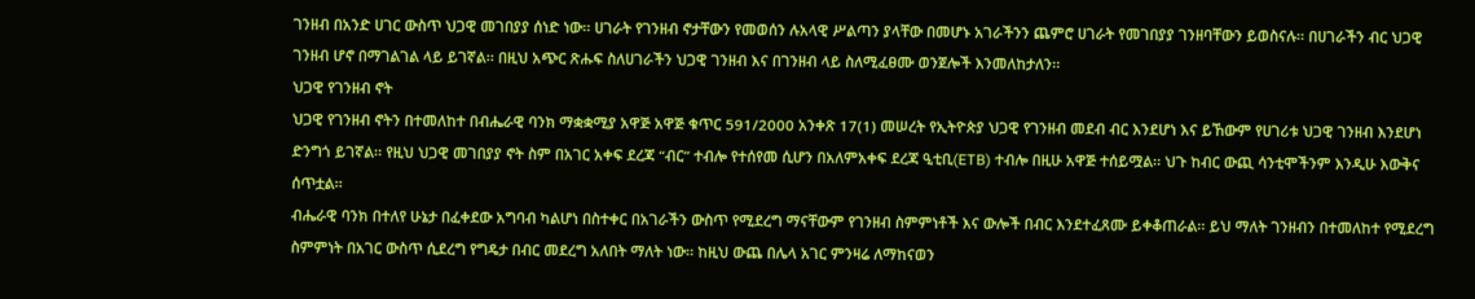ገንዘብ በአንድ ሀገር ውስጥ ህጋዊ መገበያያ ሰነድ ነው፡፡ ሀገራት የገንዘብ ኖታቸውን የመወሰን ሉአላዊ ሥልጣን ያላቸው በመሆኑ አገራችንን ጨምሮ ሀገራት የመገበያያ ገንዘባቸውን ይወስናሉ፡፡ በሀገራችን ብር ህጋዊ ገንዘብ ሆኖ በማገልገል ላይ ይገኛል፡፡ በዚህ አጭር ጽሑፍ ስለሀገራችን ህጋዊ ገንዘብ እና በገንዘብ ላይ ስለሚፈፀሙ ወንጀሎች እንመለከታለን፡፡
ህጋዊ የገንዘብ ኖት
ህጋዊ የገንዘብ ኖትን በተመለከተ በብሔራዊ ባንክ ማቋቋሚያ አዋጅ አዋጅ ቁጥር 591/2000 አንቀጽ 17(1) መሠረት የኢትዮጵያ ህጋዊ የገንዘብ መደብ ብር እንደሆነ እና ይኸውም የሀገሪቱ ህጋዊ ገንዘብ እንደሆነ ድንግጎ ይገኛል፡፡ የዚህ ህጋዊ መገበያያ ኖት ስም በአገር አቀፍ ደረጃ “ብር” ተብሎ የተሰየመ ሲሆን በአለምአቀፍ ደረጃ ዒቲቢ(ETB) ተብሎ በዚሁ አዋጅ ተሰይሟል፡፡ ህጉ ከብር ውጪ ሳንቲሞችንም እንዲሁ እውቅና ሰጥቷል፡፡
ብሔራዊ ባንክ በተለየ ሁኔታ በፈቀደው አግባብ ካልሆነ በስተቀር በአገራችን ውስጥ የሚደረግ ማናቸውም የገንዘብ ስምምነቶች እና ውሎች በብር እንደተፈጸሙ ይቀቆጠራል፡፡ ይህ ማለት ገንዘብን በተመለከተ የሚደረግ ስምምነት በአገር ውስጥ ሲደረግ የግዴታ በብር መደረግ አለበት ማለት ነው፡፡ ከዚህ ውጨ በሌላ አገር ምንዛሬ ለማከናወን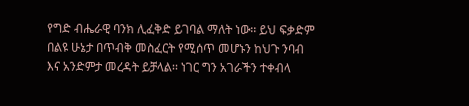የግድ ብሔራዊ ባንክ ሊፈቅድ ይገባል ማለት ነው፡፡ ይህ ፍቃድም በልዩ ሁኔታ በጥብቅ መስፈርት የሚሰጥ መሆኑን ከህጉ ንባብ እና አንድምታ መረዳት ይቻላል፡፡ ነገር ግን አገራችን ተቀብላ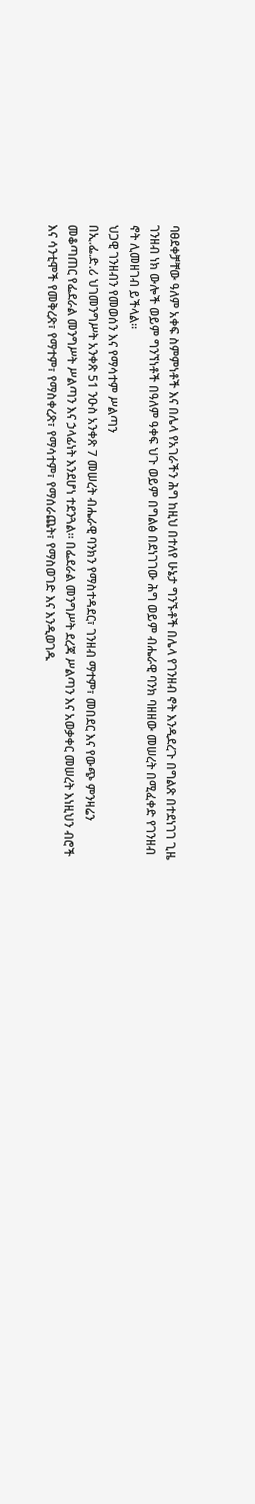ባፀደቀቻቸው ዓለም አቀፍ ስምምነቶች እና በሌላ የአገራችን ሕግ ከዚህ በተለየ ሁኔታ ግንኙቶች በሌላ የገንዘብ ኖት እንዲደረጉ በግልጽ በተደነገገ ጊዜ ገንዘብ ነክ ውሎች ወይም ግንኘነቶች በዓለም ዓቀፍ ህጉ ወይም በግልፅ በደነገገው ሕግ ወይም ብሔራዊ ባንክ ባዘዘው መሠረት በሚፈቀድ የገንዘብ ኖት ሊመዘገብ ይችላል፡፡
ህጋዊ ገንዘብን የመወሰን እና የማሳተም ሥልጣን
በኢ.ፌ.ድ.ሪ ህገመንግሥት አንቀጽ 51 ንዑስ አንቀጽ 7 መሠረት ብሔራዊ ባንክን የማስተዳደር፣ ገንዘብ ማተም፣ መበደር እና የውጭ ምንዛሬን መቆጣጠር የፌደራል መንግሥት ሥልጣን እና ኃላፊነት እንደሆነ ተደንጓል፡፡ በፌደራል መንግሥት ደረጃ ሥልጣን እና አወቃቀር መሠረት እነዚህን ብሮች እና ሳንቲሞች የመቅረጽ፣ የማተም፣ የማስቀረጽ፣ የማሳተም፣ የማሰራጨት፣ የማስወገድ እና እንዲወገዱ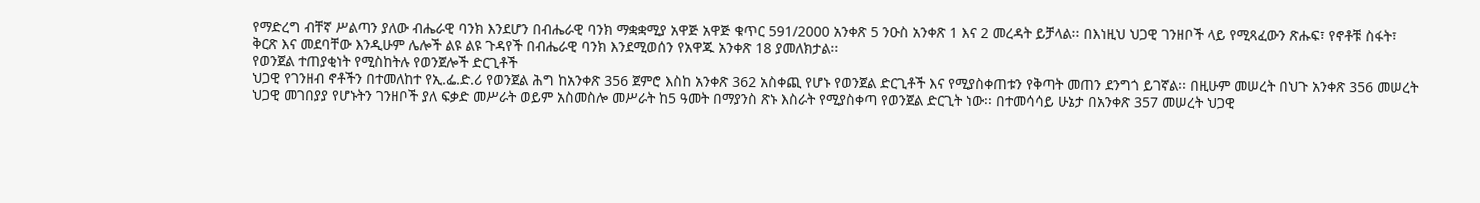የማድረግ ብቸኛ ሥልጣን ያለው ብሔራዊ ባንክ እንደሆን በብሔራዊ ባንክ ማቋቋሚያ አዋጅ አዋጅ ቁጥር 591/2000 አንቀጽ 5 ንዑስ አንቀጽ 1 እና 2 መረዳት ይቻላል፡፡ በእነዚህ ህጋዊ ገንዘቦች ላይ የሚጻፈውን ጽሑፍ፣ የኖቶቹ ስፋት፣ ቅርጽ እና መደባቸው እንዲሁም ሌሎች ልዩ ልዩ ጉዳየች በብሔራዊ ባንክ እንደሚወሰን የአዋጁ አንቀጽ 18 ያመለክታል፡፡
የወንጀል ተጠያቂነት የሚስከትሉ የወንጀሎች ድርጊቶች
ህጋዊ የገንዘብ ኖቶችን በተመለከተ የኢ.ፌ.ድ.ሪ የወንጀል ሕግ ከአንቀጽ 356 ጀምሮ እስከ አንቀጽ 362 አስቀጪ የሆኑ የወንጀል ድርጊቶች እና የሚያስቀጠቱን የቅጣት መጠን ደንግጎ ይገኛል፡፡ በዚሁም መሠረት በህጉ አንቀጽ 356 መሠረት ህጋዊ መገበያያ የሆኑትን ገንዘቦች ያለ ፍቃድ መሥራት ወይም አስመስሎ መሥራት ከ5 ዓመት በማያንስ ጽኑ እስራት የሚያስቀጣ የወንጀል ድርጊት ነው፡፡ በተመሳሳይ ሁኔታ በአንቀጽ 357 መሠረት ህጋዊ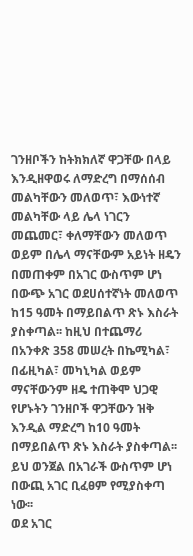ገንዘቦችን ከትክክለኛ ዋጋቸው በላይ እንዲዘዋወሩ ለማድረግ በማሰሰብ መልካቸውን መለወጥ፣ እውነተኛ መልካቸው ላይ ሌላ ነገርን መጨመር፣ ቀለማቸውን መለወጥ ወይም በሌላ ማናቸውም አይነት ዘዴን በመጠቀም በአገር ውስጥም ሆነ በውጭ አገር ወደሀሰተኛነት መለወጥ ከ15 ዓመት በማይበልጥ ጽኑ እስራት ያስቀጣል፡፡ ከዚህ በተጨማሪ በአንቀጽ 358 መሠረት በኬሚካል፣ በፊዚካል፣ መካኒካል ወይም ማናቸውንም ዘዴ ተጠቅሞ ህጋዊ የሆኑትን ገንዘቦች ዋጋቸውን ዝቅ እንዲል ማድረግ ከ10 ዓመት በማይበልጥ ጽኑ እስራት ያስቀጣል፡፡ ይህ ወንጀል በአገራች ውስጥም ሆነ በውጪ አገር ቢፈፀም የሚያስቀጣ ነው፡፡
ወደ አገር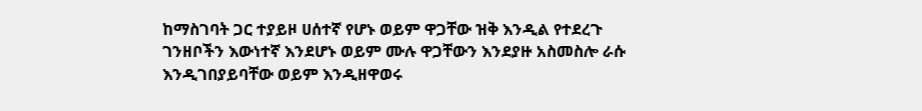ከማስገባት ጋር ተያይዞ ሀሰተኛ የሆኑ ወይም ዋጋቸው ዝቅ እንዲል የተደረጉ ገንዘቦችን እውነተኛ እንደሆኑ ወይም ሙሉ ዋጋቸውን እንደያዙ አስመስሎ ራሱ እንዲገበያይባቸው ወይም እንዲዘዋወሩ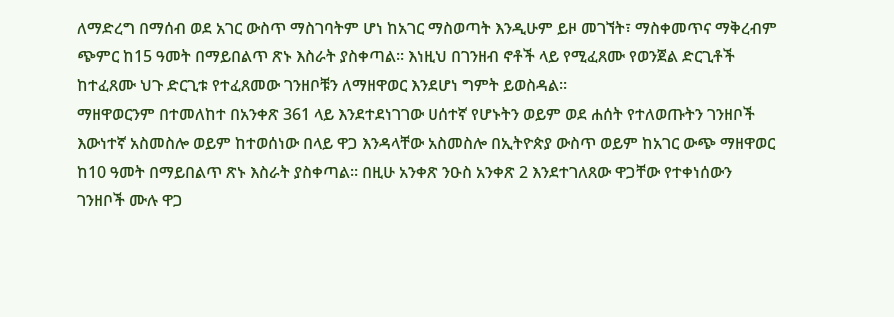ለማድረግ በማሰብ ወደ አገር ውስጥ ማስገባትም ሆነ ከአገር ማስወጣት እንዲሁም ይዞ መገኘት፣ ማስቀመጥና ማቅረብም ጭምር ከ15 ዓመት በማይበልጥ ጽኑ እስራት ያስቀጣል፡፡ እነዚህ በገንዘብ ኖቶች ላይ የሚፈጸሙ የወንጀል ድርጊቶች ከተፈጸሙ ህጉ ድርጊቱ የተፈጸመው ገንዘቦቹን ለማዘዋወር እንደሆነ ግምት ይወስዳል፡፡
ማዘዋወርንም በተመለከተ በአንቀጽ 361 ላይ እንደተደነገገው ሀሰተኛ የሆኑትን ወይም ወደ ሐሰት የተለወጡትን ገንዘቦች እውነተኛ አስመስሎ ወይም ከተወሰነው በላይ ዋጋ እንዳላቸው አስመስሎ በኢትዮጵያ ውስጥ ወይም ከአገር ውጭ ማዘዋወር ከ10 ዓመት በማይበልጥ ጽኑ እስራት ያስቀጣል፡፡ በዚሁ አንቀጽ ንዑስ አንቀጽ 2 እንደተገለጸው ዋጋቸው የተቀነሰውን ገንዘቦች ሙሉ ዋጋ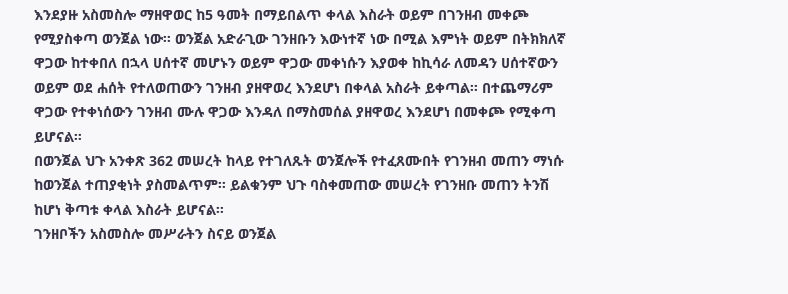እንደያዙ አስመስሎ ማዘዋወር ከ5 ዓመት በማይበልጥ ቀላል እስራት ወይም በገንዘብ መቀጮ የሚያስቀጣ ወንጀል ነው፡፡ ወንጀል አድራጊው ገንዘቡን እውነተኛ ነው በሚል እምነት ወይም በትክክለኛ ዋጋው ከተቀበለ በኋላ ሀሰተኛ መሆኑን ወይም ዋጋው መቀነሱን እያወቀ ከኪሳራ ለመዳን ሀሰተኛውን ወይም ወደ ሐሰት የተለወጠውን ገንዘብ ያዘዋወረ እንደሆነ በቀላል አስራት ይቀጣል፡፡ በተጨማሪም ዋጋው የተቀነሰውን ገንዘብ ሙሉ ዋጋው እንዳለ በማስመሰል ያዘዋወረ እንደሆነ በመቀጮ የሚቀጣ ይሆናል።
በወንጀል ህጉ አንቀጽ 362 መሠረት ከላይ የተገለጹት ወንጀሎች የተፈጸሙበት የገንዘብ መጠን ማነሱ ከወንጀል ተጠያቂነት ያስመልጥም፡፡ ይልቁንም ህጉ ባስቀመጠው መሠረት የገንዘቡ መጠን ትንሽ ከሆነ ቅጣቱ ቀላል እስራት ይሆናል፡፡
ገንዘቦችን አስመስሎ መሥራትን ስናይ ወንጀል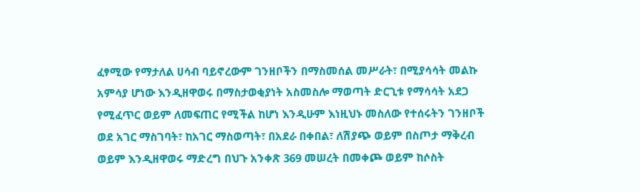ፈፃሚው የማታለል ሀሳብ ባይኖረውም ገንዘቦችን በማስመሰል መሥራት፣ በሚያሳሳት መልኩ አምሳያ ሆነው እንዲዘዋወሩ በማስታወቂያነት አስመስሎ ማወጣት ድርጊቱ የማሳሳት አደጋ የሚፈጥር ወይም ለመፍጠር የሚችል ከሆነ እንዲሁም እነዚህኑ መስለው የተሰሩትን ገንዘቦች ወደ አገር ማስገባት፣ ከአገር ማስወጣት፣ በአደራ በቀበል፣ ለሽያጭ ወይም በስጦታ ማቅረብ ወይም እንዲዘዋወሩ ማድረግ በህጉ አንቀጽ 369 መሠረት በመቀጮ ወይም ከሶስት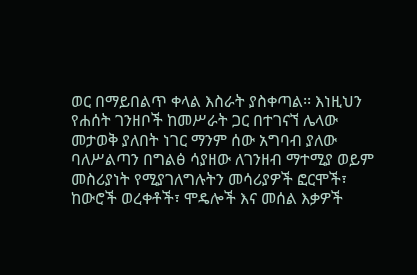ወር በማይበልጥ ቀላል እስራት ያስቀጣል፡፡ እነዚህን የሐሰት ገንዘቦች ከመሥራት ጋር በተገናኘ ሌላው መታወቅ ያለበት ነገር ማንም ሰው አግባብ ያለው ባለሥልጣን በግልፅ ሳያዘው ለገንዘብ ማተሚያ ወይም መስሪያነት የሚያገለግሉትን መሳሪያዎች ፎርሞች፣ ከውሮች ወረቀቶች፣ ሞዴሎች እና መሰል እቃዎች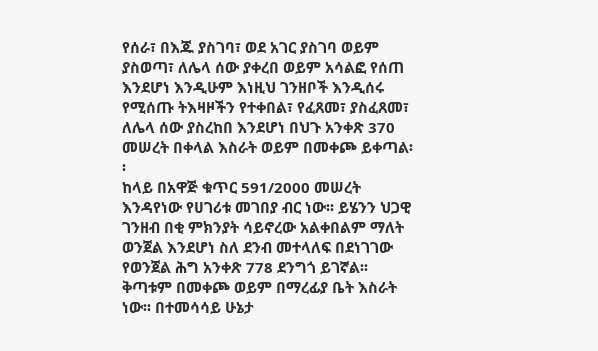የሰራ፣ በእጁ ያስገባ፣ ወደ አገር ያስገባ ወይም ያስወጣ፣ ለሌላ ሰው ያቀረበ ወይም አሳልፎ የሰጠ እንደሆነ እንዲሁም እነዚህ ገንዘቦች እንዲሰሩ የሚሰጡ ትእዛዞችን የተቀበል፣ የፈጸመ፣ ያስፈጸመ፣ ለሌላ ሰው ያስረከበ እንደሆነ በህጉ አንቀጽ 370 መሠረት በቀላል እስራት ወይም በመቀጮ ይቀጣል፡፡
ከላይ በአዋጅ ቁጥር 591/2000 መሠረት እንዳየነው የሀገሪቱ መገበያ ብር ነው፡፡ ይሄንን ህጋዊ ገንዘብ በቂ ምክንያት ሳይኖረው አልቀበልም ማለት ወንጀል እንደሆነ ስለ ደንብ መተላለፍ በደነገገው የወንጀል ሕግ አንቀጽ 778 ደንግጎ ይገኛል፡፡ ቅጣቱም በመቀጮ ወይም በማረፊያ ቤት እስራት ነው፡፡ በተመሳሳይ ሁኔታ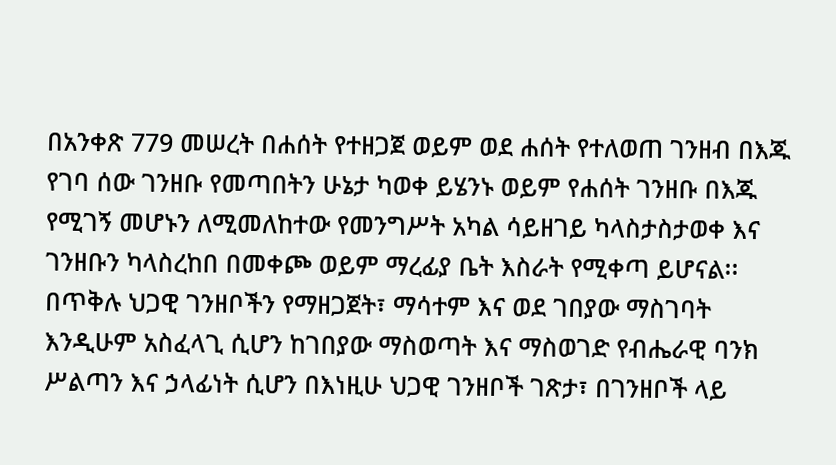በአንቀጽ 779 መሠረት በሐሰት የተዘጋጀ ወይም ወደ ሐሰት የተለወጠ ገንዘብ በእጁ የገባ ሰው ገንዘቡ የመጣበትን ሁኔታ ካወቀ ይሄንኑ ወይም የሐሰት ገንዘቡ በእጁ የሚገኝ መሆኑን ለሚመለከተው የመንግሥት አካል ሳይዘገይ ካላስታስታወቀ እና ገንዘቡን ካላስረከበ በመቀጮ ወይም ማረፊያ ቤት እስራት የሚቀጣ ይሆናል፡፡
በጥቅሉ ህጋዊ ገንዘቦችን የማዘጋጀት፣ ማሳተም እና ወደ ገበያው ማስገባት እንዲሁም አስፈላጊ ሲሆን ከገበያው ማስወጣት እና ማስወገድ የብሔራዊ ባንክ ሥልጣን እና ኃላፊነት ሲሆን በእነዚሁ ህጋዊ ገንዘቦች ገጽታ፣ በገንዘቦች ላይ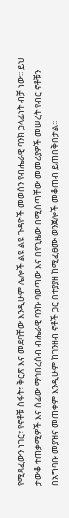የሚጻፈውን ነገር፣ የኖቶቹ ስፋት፣ ቅርጽ እና መደባቸው እንዲሁም ሌሎች ልዩ ልዩ ጉዳዮች መወሰን የብሔራዊ ባንክ ኃላፊነት ብቻ ነው፡፡ ይህ ታውቆ ተጠቃሚዎች እና ሰፊው ማኅበረሰብ ብሔራዊ ባንኩ ባወጣው እና በየጊዜው በሚሰጣቸው መመሪያዎች መሠረት የብር ኖቶቹን በአግባቡ መያዝና መጠቀም እንዲሁም ከገንዘብ ኖቶች ጋር በተያያዘ ከሚፈፀሙ ወንጀሎች መቆጠብ ይጠበቅበታል፡፡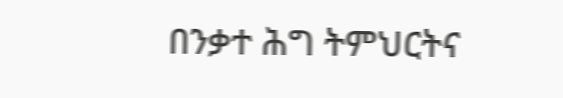በንቃተ ሕግ ትምህርትና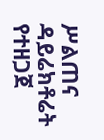ሥልጠና ዳይሬክቶሬት የተዘጋጀ